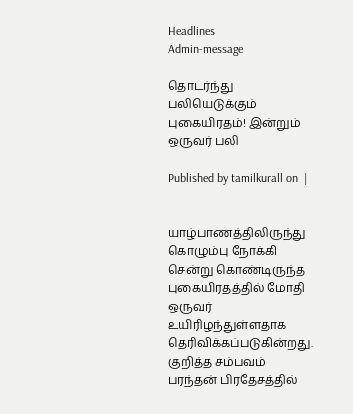Headlines
Admin-message

தொடர்ந்து பலியெடுக்கும் புகையிரதம்! இன்றும் ஒருவர் பலி

Published by tamilkurall on  |


யாழ்பாணத்திலிருந்து கொழும்பு நோக்கி சென்று கொண்டிருந்த புகையிரதத்தில் மோதி ஒருவர் உயிரிழந்துள்ளதாக தெரிவிக்கப்படுகின்றது.
குறித்த சம்பவம் பரந்தன் பிரதேசத்தில்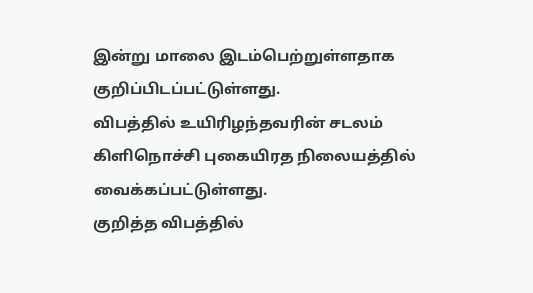இன்று மாலை இடம்பெற்றுள்ளதாக குறிப்பிடப்பட்டுள்ளது.
விபத்தில் உயிரிழந்தவரின் சடலம் கிளிநொச்சி புகையிரத நிலையத்தில் வைக்கப்பட்டுள்ளது.
குறித்த விபத்தில்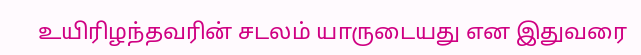உயிரிழந்தவரின் சடலம் யாருடையது என இதுவரை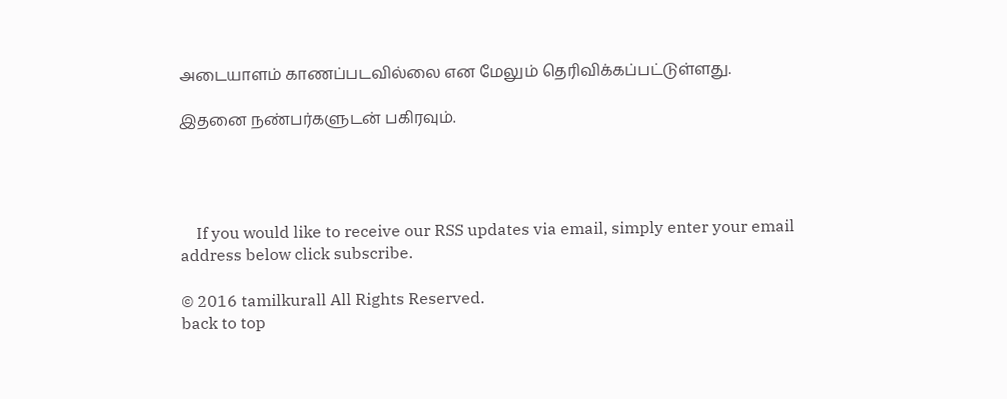அடையாளம் காணப்படவில்லை என மேலும் தெரிவிக்கப்பட்டுள்ளது.

இதனை நண்பர்களுடன் பகிரவும்.




    If you would like to receive our RSS updates via email, simply enter your email address below click subscribe.

© 2016 tamilkurall All Rights Reserved.
back to top